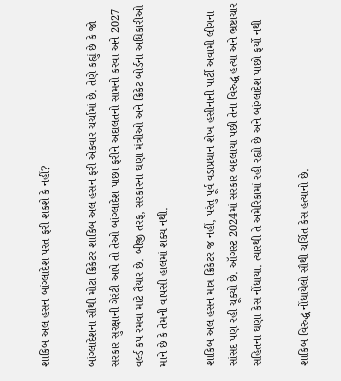શાકિબ અલ હસન બાંગ્લાદેશ પરત ફરી શકશે કે નહીં?

બાંગ્લાદેશના સૌથી મોટા ક્રિકેટર શાકિબ અલ હસન ફરી એકવાર ચર્ચામાં છે. તેણે કહ્યું છે કે જો સરકાર સુરક્ષાની ગેરંટી આપે તો તેઓ બાંગ્લાદેશ પાછા ફરીને અદાલતનો સામનો કરવા અને 2027 વર્લ્ડ કપ રમવા માટે તૈયાર છે. બીજી તરફ, સરકારના ઘણા મંત્રીઓ અને ક્રિકેટ બોર્ડના અધિકારીઓ માને છે કે તેમની વાપસી હાલમાં શક્ય નથી.

શાકિબ અલ હસન માત્ર ક્રિકેટર જ નહીં, પરંતુ પૂર્વ વડાપ્રધાન શેખ હસીનાની પાર્ટી અવામી લીગના સાંસદ પણ રહી ચૂક્યો છે. ઑગસ્ટ 2024માં સરકાર બદલાયા પછી તેના વિરુદ્ધ હત્યા અને ભ્રષ્ટાચાર સહિતના ઘણા કેસ નોંધાયા. ત્યારથી તે અમેરિકામાં રહી રહ્યો છે અને બાંગ્લાદેશ પાછો ફર્યો નથી

શાકિબ વિરુદ્ધ નોંધાયેલો સૌથી ચર્ચિત કેસ હત્યાનો છે.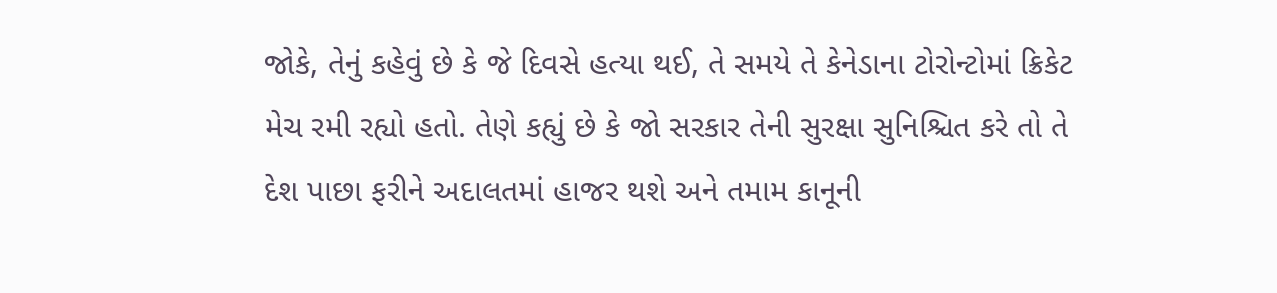જોકે, તેનું કહેવું છે કે જે દિવસે હત્યા થઈ, તે સમયે તે કેનેડાના ટોરોન્ટોમાં ક્રિકેટ મેચ રમી રહ્યો હતો. તેણે કહ્યું છે કે જો સરકાર તેની સુરક્ષા સુનિશ્ચિત કરે તો તે દેશ પાછા ફરીને અદાલતમાં હાજર થશે અને તમામ કાનૂની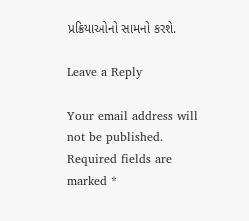પ્રક્રિયાઓનો સામનો કરશે.

Leave a Reply

Your email address will not be published. Required fields are marked *